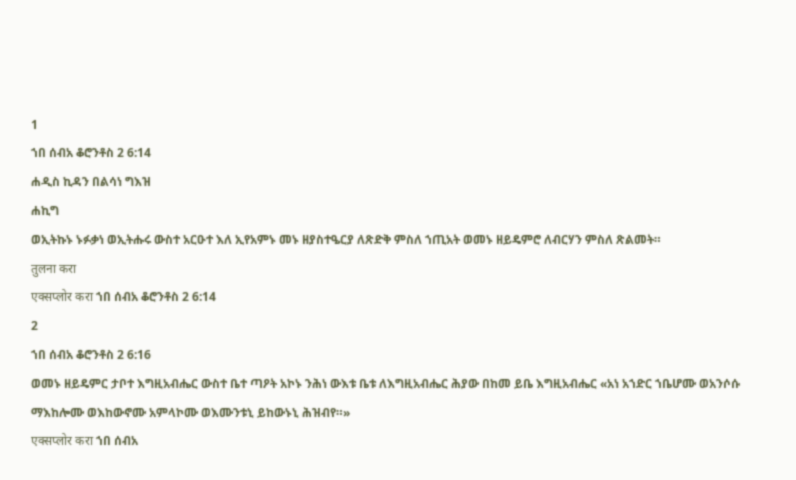1
ኀበ ሰብአ ቆሮንቶስ 2 6:14
ሐዲስ ኪዳን በልሳነ ግእዝ
ሐኪግ
ወኢትኩኑ ኑፉቃነ ወኢትሑሩ ውስተ አርዑተ እለ ኢየአምኑ መኑ ዘያስተዔርያ ለጽድቅ ምስለ ኀጢአት ወመኑ ዘይዴምሮ ለብርሃን ምስለ ጽልመት።
तुलना करा
एक्सप्लोर करा ኀበ ሰብአ ቆሮንቶስ 2 6:14
2
ኀበ ሰብአ ቆሮንቶስ 2 6:16
ወመኑ ዘይዴምር ታቦተ እግዚአብሔር ውስተ ቤተ ጣዖት አኮኑ ንሕነ ውእቱ ቤቱ ለእግዚአብሔር ሕያው በከመ ይቤ እግዚአብሔር «አነ አኀድር ኀቤሆሙ ወአንሶሱ ማእከሎሙ ወእከውኖሙ አምላኮሙ ወእሙንቱኒ ይከውኑኒ ሕዝብየ።»
एक्सप्लोर करा ኀበ ሰብአ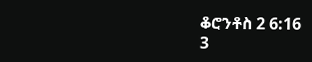ቆሮንቶስ 2 6:16
3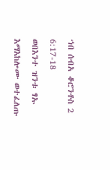ኀበ ሰብአ ቆሮንቶስ 2 6:17-18
ወበእንተ ዝንቱ ፃኡ እማእከሎሙ ወተፈለጡ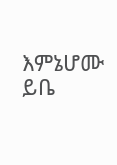እምኔሆሙ ይቤ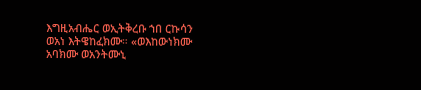እግዚአብሔር ወኢትቅረቡ ኀበ ርኩሳን ወአነ እትዌከፈክሙ። «ወእከውነክሙ አባክሙ ወአንትሙኒ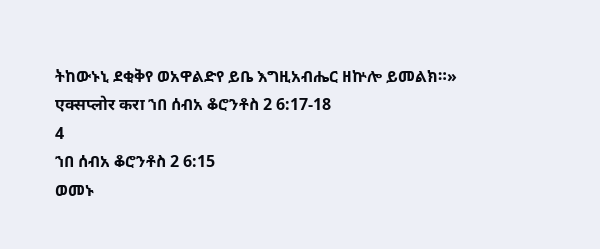ትከውኑኒ ደቂቅየ ወአዋልድየ ይቤ እግዚአብሔር ዘኵሎ ይመልክ።»
एक्सप्लोर करा ኀበ ሰብአ ቆሮንቶስ 2 6:17-18
4
ኀበ ሰብአ ቆሮንቶስ 2 6:15
ወመኑ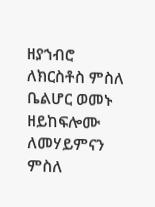ዘያኀብሮ ለክርስቶስ ምስለ ቤልሆር ወመኑ ዘይከፍሎሙ ለመሃይምናን ምስለ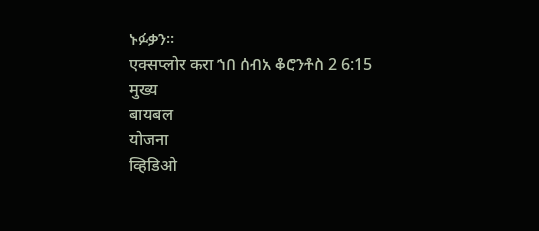ኑፉቃን።
एक्सप्लोर करा ኀበ ሰብአ ቆሮንቶስ 2 6:15
मुख्य
बायबल
योजना
व्हिडिओ